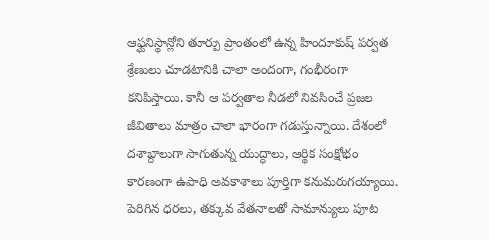ఆఫ్ఘనిస్థాన్లోని తూర్పు ప్రాంతంలో ఉన్న హిందూకుష్ పర్వత శ్రేణులు చూడటానికి చాలా అందంగా, గంభీరంగా కనిపిస్తాయి. కానీ ఆ పర్వతాల నీడలో నివసించే ప్రజల జీవితాలు మాత్రం చాలా భారంగా గడుస్తున్నాయి. దేశంలో దశాబ్దాలుగా సాగుతున్న యుద్ధాలు, ఆర్థిక సంక్షోభం కారణంగా ఉపాధి అవకాశాలు పూర్తిగా కనుమరుగయ్యాయి. పెరిగిన ధరలు, తక్కువ వేతనాలతో సామాన్యులు పూట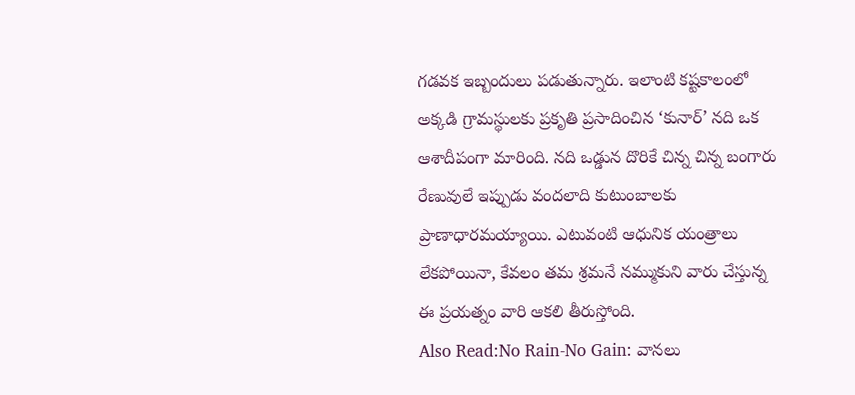గడవక ఇబ్బందులు పడుతున్నారు. ఇలాంటి కష్టకాలంలో అక్కడి గ్రామస్థులకు ప్రకృతి ప్రసాదించిన ‘కునార్’ నది ఒక ఆశాదీపంగా మారింది. నది ఒడ్డున దొరికే చిన్న చిన్న బంగారు రేణువులే ఇప్పుడు వందలాది కుటుంబాలకు ప్రాణాధారమయ్యాయి. ఎటువంటి ఆధునిక యంత్రాలు లేకపోయినా, కేవలం తమ శ్రమనే నమ్ముకుని వారు చేస్తున్న ఈ ప్రయత్నం వారి ఆకలి తీరుస్తోంది.
Also Read:No Rain-No Gain: వానలు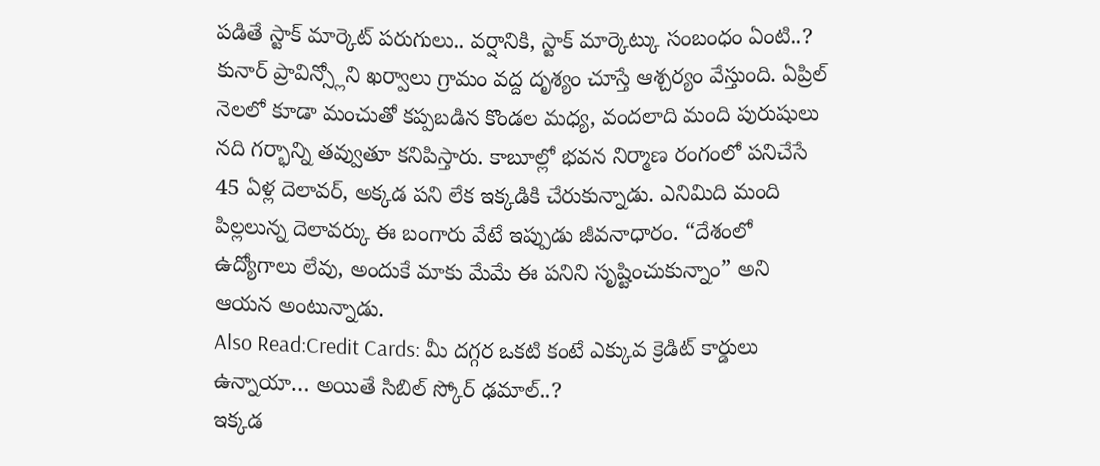పడితే స్టాక్ మార్కెట్ పరుగులు.. వర్షానికి, స్టాక్ మార్కెట్కు సంబంధం ఏంటి..?
కునార్ ప్రావిన్స్లోని ఖర్వాలు గ్రామం వద్ద దృశ్యం చూస్తే ఆశ్చర్యం వేస్తుంది. ఏప్రిల్ నెలలో కూడా మంచుతో కప్పబడిన కొండల మధ్య, వందలాది మంది పురుషులు నది గర్భాన్ని తవ్వుతూ కనిపిస్తారు. కాబూల్లో భవన నిర్మాణ రంగంలో పనిచేసే 45 ఏళ్ల దెలావర్, అక్కడ పని లేక ఇక్కడికి చేరుకున్నాడు. ఎనిమిది మంది పిల్లలున్న దెలావర్కు ఈ బంగారు వేటే ఇప్పుడు జీవనాధారం. “దేశంలో ఉద్యోగాలు లేవు, అందుకే మాకు మేమే ఈ పనిని సృష్టించుకున్నాం” అని ఆయన అంటున్నాడు.
Also Read:Credit Cards: మీ దగ్గర ఒకటి కంటే ఎక్కువ క్రెడిట్ కార్డులు ఉన్నాయా… అయితే సిబిల్ స్కోర్ ఢమాల్..?
ఇక్కడ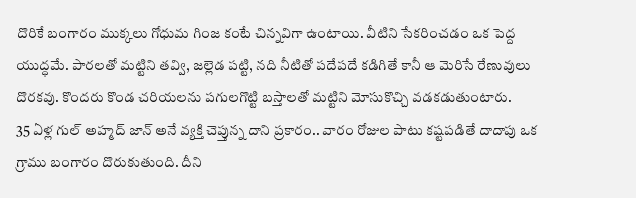దొరికే బంగారం ముక్కలు గోధుమ గింజ కంటే చిన్నవిగా ఉంటాయి. వీటిని సేకరించడం ఒక పెద్ద యుద్ధమే. పారలతో మట్టిని తవ్వి, జల్లెడ పట్టి, నది నీటితో పదేపదే కడిగితే కానీ ఆ మెరిసే రేణువులు దొరకవు. కొందరు కొండ చరియలను పగులగొట్టి బస్తాలతో మట్టిని మోసుకొచ్చి వడకడుతుంటారు.
35 ఏళ్ల గుల్ అహ్మద్ జాన్ అనే వ్యక్తి చెప్తున్న దాని ప్రకారం.. వారం రోజుల పాటు కష్టపడితే దాదాపు ఒక గ్రాము బంగారం దొరుకుతుంది. దీని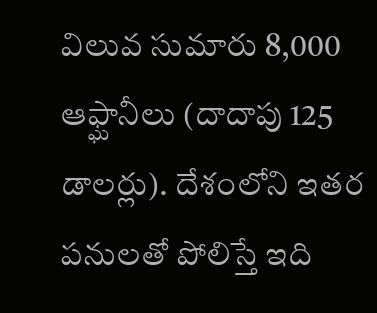విలువ సుమారు 8,000 ఆఫ్ఘానీలు (దాదాపు 125 డాలర్లు). దేశంలోని ఇతర పనులతో పోలిస్తే ఇది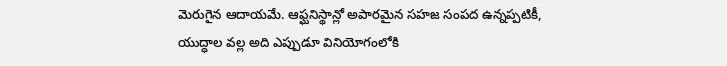మెరుగైన ఆదాయమే. ఆఫ్ఘనిస్థాన్లో అపారమైన సహజ సంపద ఉన్నప్పటికీ, యుద్ధాల వల్ల అది ఎప్పుడూ వినియోగంలోకి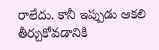రాలేదు. కానీ ఇప్పుడు ఆకలి తీర్చుకోవడానికి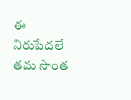ఈ నిరుపేదలే తమ సొంత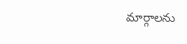మార్గాలను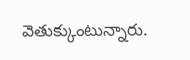వెతుక్కుంటున్నారు.